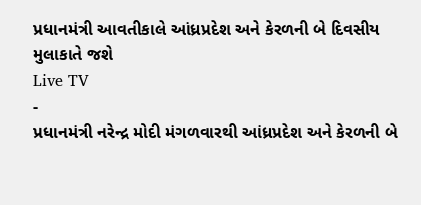પ્રધાનમંત્રી આવતીકાલે આંધ્રપ્રદેશ અને કેરળની બે દિવસીય મુલાકાતે જશે
Live TV
-
પ્રધાનમંત્રી નરેન્દ્ર મોદી મંગળવારથી આંધ્રપ્રદેશ અને કેરળની બે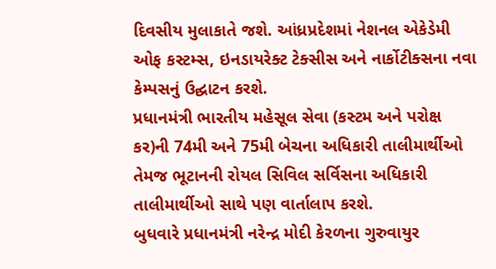દિવસીય મુલાકાતે જશે. આંધ્રપ્રદેશમાં નેશનલ એકેડેમી ઓફ કસ્ટમ્સ, ઇનડાયરેક્ટ ટેક્સીસ અને નાર્કોટીક્સના નવા કેમ્પસનું ઉદ્ઘાટન કરશે.
પ્રધાનમંત્રી ભારતીય મહેસૂલ સેવા (કસ્ટમ અને પરોક્ષ કર)ની 74મી અને 75મી બેચના અધિકારી તાલીમાર્થીઓ તેમજ ભૂટાનની રોયલ સિવિલ સર્વિસના અધિકારી તાલીમાર્થીઓ સાથે પણ વાર્તાલાપ કરશે.
બુધવારે પ્રધાનમંત્રી નરેન્દ્ર મોદી કેરળના ગુરુવાયુર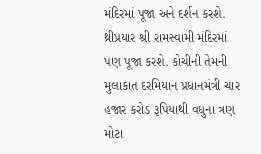મંદિરમાં પૂજા અને દર્શન કરશે. થ્રીપ્રયાર શ્રી રામસ્વામી મંદિરમાં પણ પૂજા કરશે. કોચીની તેમની મુલાકાત દરમિયાન પ્રધાનમંત્રી ચાર હજાર કરોડ રૂપિયાથી વધુના ત્રણ મોટા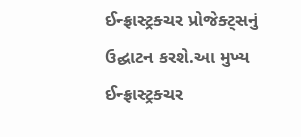ઈન્ફ્રાસ્ટ્રક્ચર પ્રોજેક્ટ્સનું ઉદ્ઘાટન કરશે.આ મુખ્ય ઈન્ફ્રાસ્ટ્રક્ચર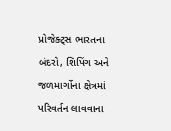પ્રોજેક્ટ્સ ભારતના બંદરો, શિપિંગ અને જળમાર્ગોના ક્ષેત્રમાં પરિવર્તન લાવવાના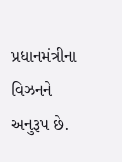પ્રધાનમંત્રીના વિઝનને અનુરૂપ છે.